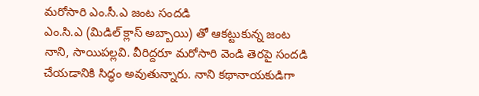మరోసారి ఎం.సీ.ఎ జంట సందడి
ఎం.సి.ఎ (మిడిల్ క్లాస్ అబ్బాయి) తో ఆకట్టుకున్న జంట నాని, సాయిపల్లవి. వీరిద్దరూ మరోసారి వెండి తెరపై సందడి చేయడానికి సిద్ధం అవుతున్నారు. నాని కథానాయకుడిగా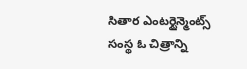సితార ఎంటర్టైన్మెంట్స్ సంస్థ ఓ చిత్రాన్ని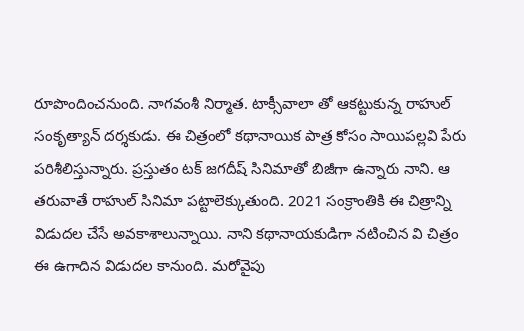రూపొందించనుంది. నాగవంశీ నిర్మాత. టాక్సీవాలా తో ఆకట్టుకున్న రాహుల్ సంకృత్యాన్ దర్శకుడు. ఈ చిత్రంలో కథానాయిక పాత్ర కోసం సాయిపల్లవి పేరు పరిశీలిస్తున్నారు. ప్రస్తుతం టక్ జగదీష్ సినిమాతో బిజీగా ఉన్నారు నాని. ఆ తరువాతే రాహుల్ సినిమా పట్టాలెక్కుతుంది. 2021 సంక్రాంతికి ఈ చిత్రాన్ని విడుదల చేసే అవకాశాలున్నాయి. నాని కథానాయకుడిగా నటించిన వి చిత్రం ఈ ఉగాదిన విడుదల కానుంది. మరోవైపు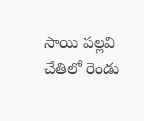సాయి పల్లవి చేతిలో రెండు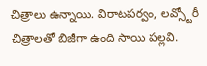చిత్రాలు ఉన్నాయి. విరాటపర్వం, లవ్స్టోరీ చిత్రాలతో బిజీగా ఉంది సాయి పల్లవి.